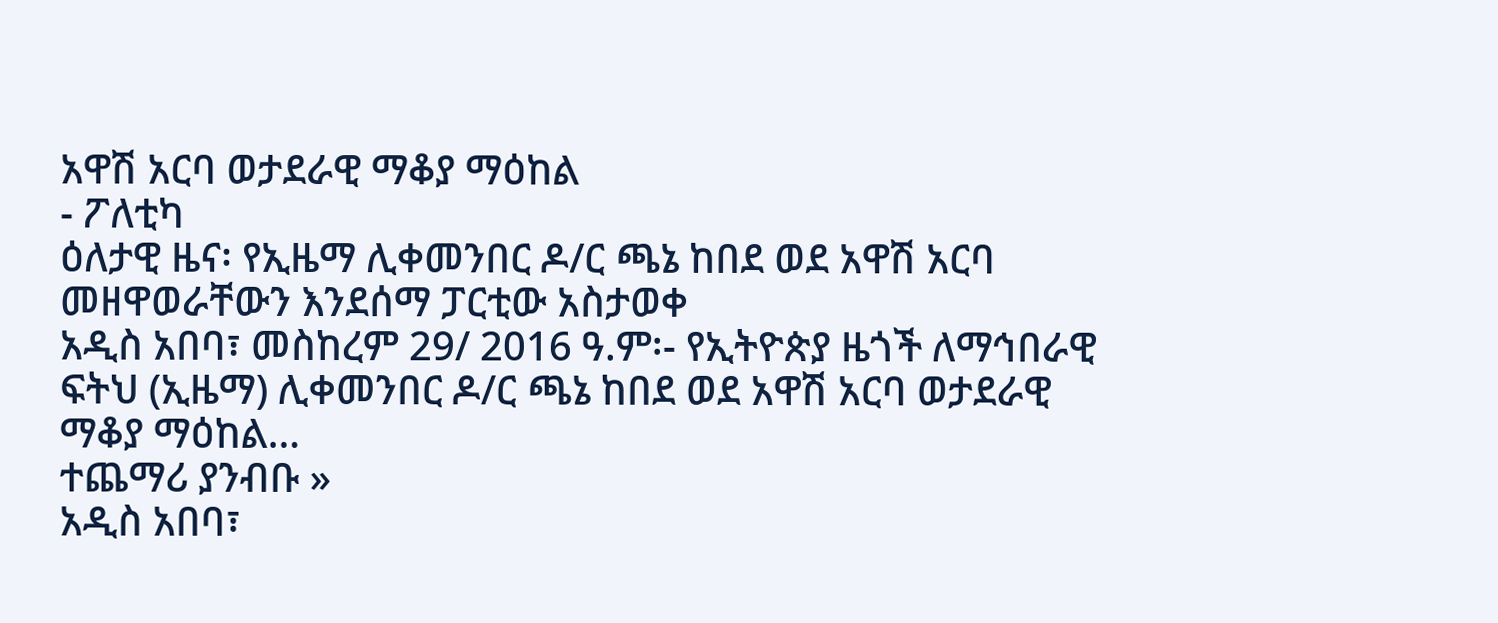አዋሽ አርባ ወታደራዊ ማቆያ ማዕከል
- ፖለቲካ
ዕለታዊ ዜና፡ የኢዜማ ሊቀመንበር ዶ/ር ጫኔ ከበደ ወደ አዋሽ አርባ መዘዋወራቸውን እንደሰማ ፓርቲው አስታወቀ
አዲስ አበባ፣ መስከረም 29/ 2016 ዓ.ም፡- የኢትዮጵያ ዜጎች ለማኅበራዊ ፍትህ (ኢዜማ) ሊቀመንበር ዶ/ር ጫኔ ከበደ ወደ አዋሽ አርባ ወታደራዊ ማቆያ ማዕከል…
ተጨማሪ ያንብቡ »
አዲስ አበባ፣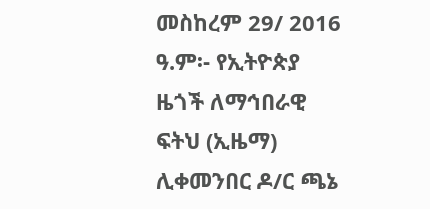መስከረም 29/ 2016 ዓ.ም፡- የኢትዮጵያ ዜጎች ለማኅበራዊ ፍትህ (ኢዜማ) ሊቀመንበር ዶ/ር ጫኔ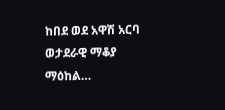ከበደ ወደ አዋሽ አርባ ወታደራዊ ማቆያ ማዕከል…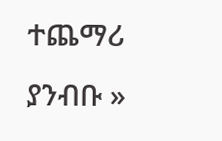ተጨማሪ ያንብቡ »